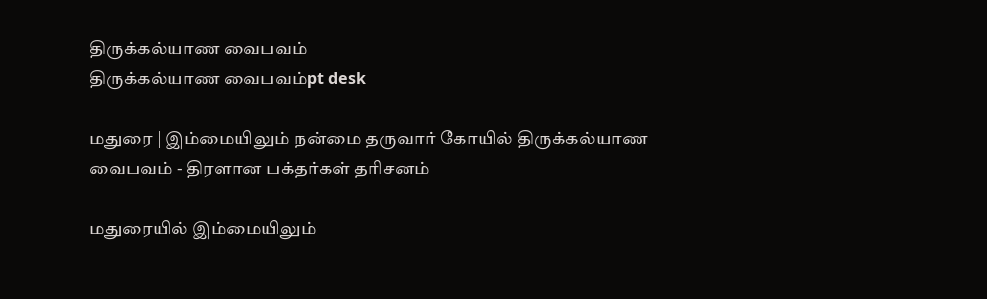திருக்கல்யாண வைபவம்
திருக்கல்யாண வைபவம்pt desk

மதுரை | இம்மையிலும் நன்மை தருவார் கோயில் திருக்கல்யாண வைபவம் - திரளான பக்தர்கள் தரிசனம்

மதுரையில் இம்மையிலும்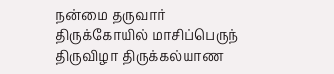நன்மை தருவார் திருக்கோயில் மாசிப்பெருந் திருவிழா திருக்கல்யாண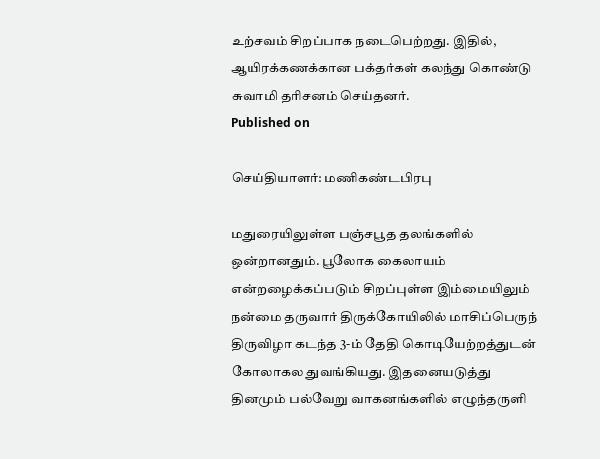உற்சவம் சிறப்பாக நடைபெற்றது. இதில், ஆயிரக்கணக்கான பக்தர்கள் கலந்து கொண்டு சுவாமி தரிசனம் செய்தனர்.
Published on

செய்தியாளர்: மணிகண்டபிரபு

மதுரையிலுள்ள பஞ்சபூத தலங்களில் ஒன்றானதும். பூலோக கைலாயம் என்றழைக்கப்படும் சிறப்புள்ள இம்மையிலும் நன்மை தருவார் திருக்கோயிலில் மாசிப்பெருந் திருவிழா கடந்த 3-ம் தேதி கொடியேற்றத்துடன் கோலாகல துவங்கியது. இதனையடுத்து தினமும் பல்வேறு வாகனங்களில் எழுந்தருளி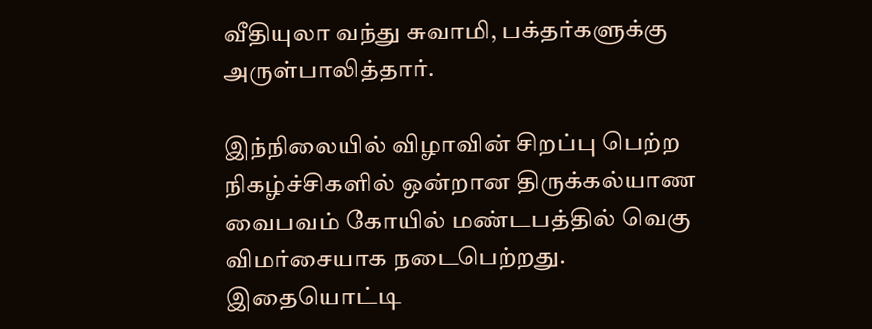வீதியுலா வந்து சுவாமி, பக்தர்களுக்கு அருள்பாலித்தார்.

இந்நிலையில் விழாவின் சிறப்பு பெற்ற நிகழ்ச்சிகளில் ஒன்றான திருக்கல்யாண வைபவம் கோயில் மண்டபத்தில் வெகு விமர்சையாக நடைபெற்றது. இதையொட்டி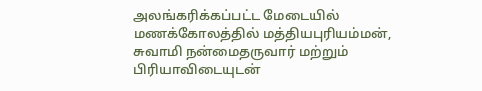அலங்கரிக்கப்பட்ட மேடையில் மணக்கோலத்தில் மத்தியபுரியம்மன், சுவாமி நன்மைதருவார் மற்றும் பிரியாவிடையுடன்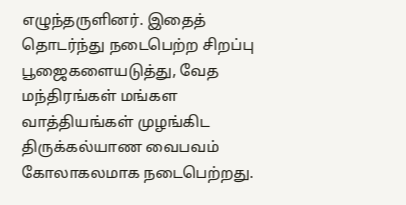எழுந்தருளினர். இதைத் தொடர்ந்து நடைபெற்ற சிறப்பு பூஜைகளையடுத்து, வேத மந்திரங்கள் மங்கள வாத்தியங்கள் முழங்கிட திருக்கல்யாண வைபவம் கோலாகலமாக நடைபெற்றது.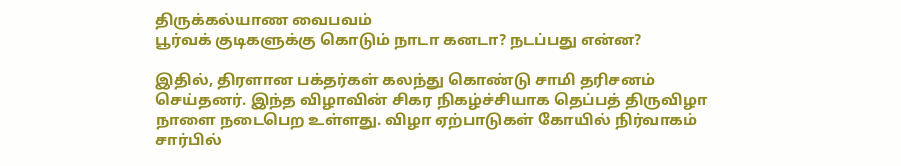திருக்கல்யாண வைபவம்
பூர்வக் குடிகளுக்கு கொடும் நாடா கனடா? நடப்பது என்ன?

இதில், திரளான பக்தர்கள் கலந்து கொண்டு சாமி தரிசனம் செய்தனர். இந்த விழாவின் சிகர நிகழ்ச்சியாக தெப்பத் திருவிழா நாளை நடைபெற உள்ளது. விழா ஏற்பாடுகள் கோயில் நிர்வாகம் சார்பில்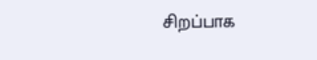சிறப்பாக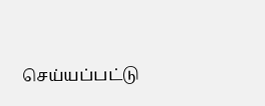செய்யப்பட்டு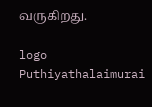வருகிறது.

logo
Puthiyathalaimurai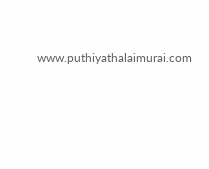www.puthiyathalaimurai.com